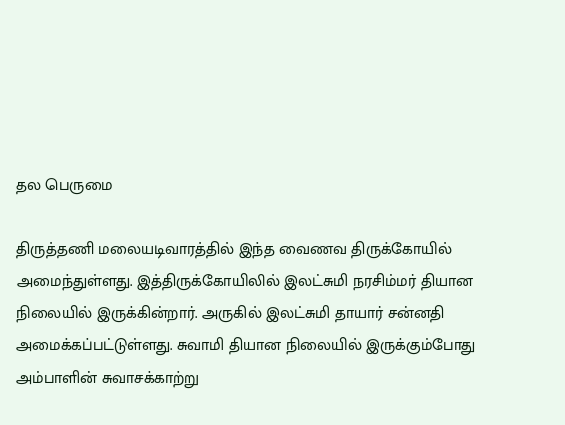தல பெருமை

திருத்தணி மலையடிவாரத்தில் இந்த வைணவ திருக்கோயில் அமைந்துள்ளது. இத்திருக்கோயிலில் இலட்சுமி நரசிம்மர் தியான நிலையில் இருக்கின்றார். அருகில் இலட்சுமி தாயார் சன்னதி அமைக்கப்பட்டுள்ளது. சுவாமி தியான நிலையில் இருக்கும்போது அம்பாளின் சுவாசக்காற்று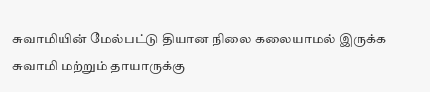சுவாமியின் மேல்பட்டு தியான நிலை கலையாமல் இருக்க சுவாமி மற்றும் தாயாருக்கு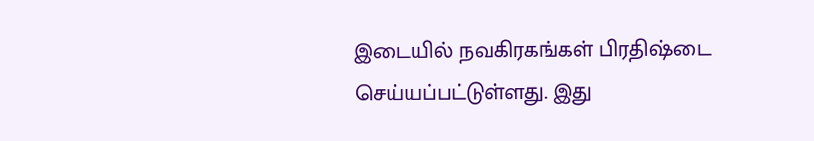இடையில் நவகிரகங்கள் பிரதிஷ்டை செய்யப்பட்டுள்ளது. இது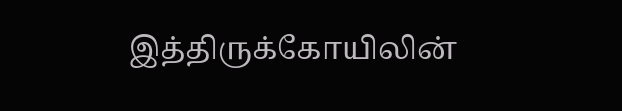இத்திருக்கோயிலின்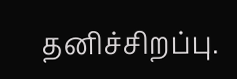தனிச்சிறப்பு.